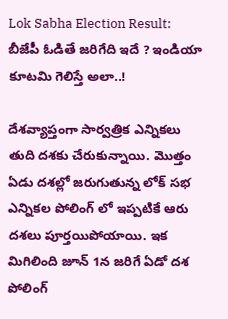Lok Sabha Election Result: బీజేపీ ఓడితే జరిగేది ఇదే ? ఇండియా కూటమి గెలిస్తే అలా..!

దేశవ్యాప్తంగా సార్వత్రిక ఎన్నికలు తుది దశకు చేరుకున్నాయి. మొత్తం ఏడు దశల్లో జరుగుతున్న లోక్ సభ ఎన్నికల పోలింగ్ లో ఇప్పటికే ఆరు దశలు పూర్తయిపోయాయి. ఇక మిగిలింది జూన్ 1న జరిగే ఏడో దశ పోలింగ్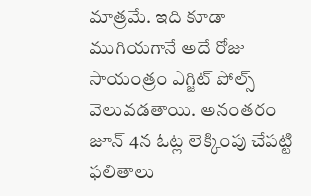మాత్రమే. ఇది కూడా ముగియగానే అదే రోజు సాయంత్రం ఎగ్జిట్ పోల్స్ వెలువడతాయి. అనంతరం జూన్ 4న ఓట్ల లెక్కింపు చేపట్టి ఫలితాలు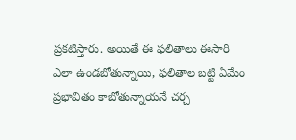ప్రకటిస్తారు. అయితే ఈ ఫలితాలు ఈసారి ఎలా ఉండబోతున్నాయి, ఫలితాల బట్టి ఏమేం ప్రభావితం కాబోతున్నాయనే చర్చ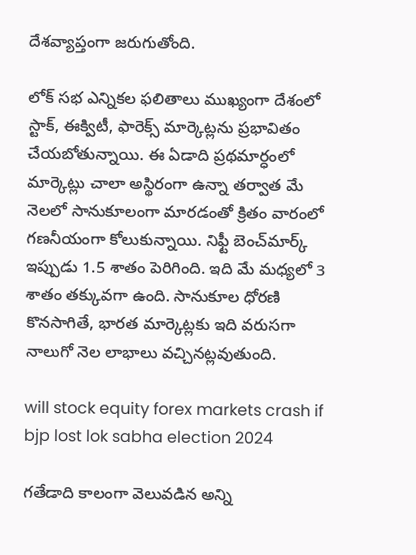దేశవ్యాప్తంగా జరుగుతోంది.

లోక్ సభ ఎన్నికల ఫలితాలు ముఖ్యంగా దేశంలో స్టాక్, ఈక్విటీ, ఫారెక్స్ మార్కెట్లను ప్రభావితం చేయబోతున్నాయి. ఈ ఏడాది ప్రథమార్ధంలో మార్కెట్లు చాలా అస్థిరంగా ఉన్నా తర్వాత మే నెలలో సానుకూలంగా మారడంతో క్రితం వారంలో గణనీయంగా కోలుకున్నాయి. నిఫ్టీ బెంచ్‌మార్క్ ఇప్పుడు 1.5 శాతం పెరిగింది. ఇది మే మధ్యలో 3 శాతం తక్కువగా ఉంది. సానుకూల ధోరణి కొనసాగితే, భారత మార్కెట్లకు ఇది వరుసగా నాలుగో నెల లాభాలు వచ్చినట్లవుతుంది.

will stock equity forex markets crash if bjp lost lok sabha election 2024

గతేడాది కాలంగా వెలువడిన అన్ని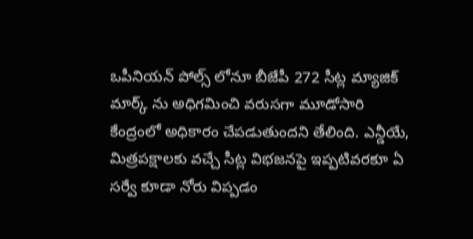ఒపీనియన్ పోల్స్ లోనూ బీజేపీ 272 సీట్ల మ్యాజిక్ మార్క్ ను అధిగమించి వరుసగా మూడోసారి కేంద్రంలో అధికారం చేపడుతుందని తేలింది. ఎన్డీయే, మిత్రపక్షాలకు వచ్చే సీట్ల విభజనపై ఇప్పటివరకూ ఏ సర్వే కూడా నోరు విప్పడం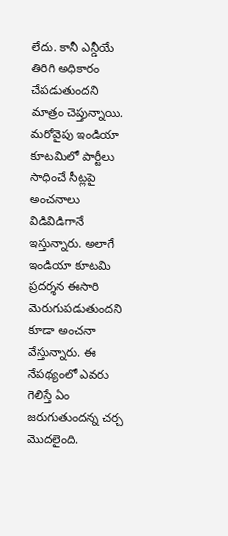లేదు. కానీ ఎన్డీయే తిరిగి అధికారం చేపడుతుందని మాత్రం చెప్తున్నాయి. మరోవైపు ఇండియా కూటమిలో పార్టీలు సాధించే సీట్లపై అంచనాలు విడివిడిగానే ఇస్తున్నారు. అలాగే ఇండియా కూటమి ప్రదర్శన ఈసారి మెరుగుపడుతుందని కూడా అంచనా వేస్తున్నారు. ఈ నేపథ్యంలో ఎవరు గెలిస్తే ఏం జరుగుతుందన్న చర్చ మొదలైంది.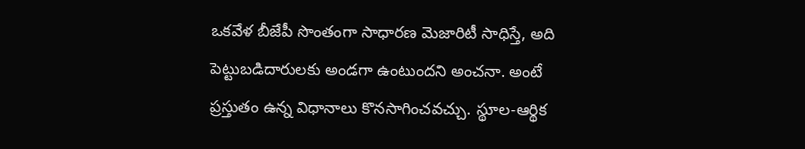ఒకవేళ బీజేపీ సొంతంగా సాధారణ మెజారిటీ సాధిస్తే, అది పెట్టుబడిదారులకు అండగా ఉంటుందని అంచనా. అంటే ప్రస్తుతం ఉన్న విధానాలు కొనసాగించవచ్చు. స్థూల-ఆర్థిక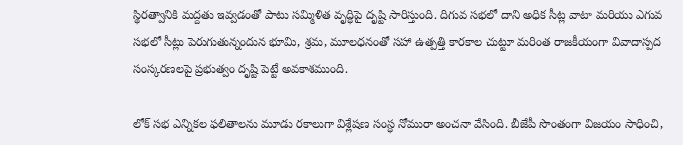స్థిరత్వానికి మద్దతు ఇవ్వడంతో పాటు సమ్మిళిత వృద్ధిపై దృష్టి సారిస్తుంది. దిగువ సభలో దాని అధిక సీట్ల వాటా మరియు ఎగువ సభలో సీట్లు పెరుగుతున్నందున భూమి, శ్రమ, మూలధనంతో సహా ఉత్పత్తి కారకాల చుట్టూ మరింత రాజకీయంగా వివాదాస్పద సంస్కరణలపై ప్రభుత్వం దృష్టి పెట్టే అవకాశముంది.

లోక్ సభ ఎన్నికల ఫలితాలను మూడు రకాలుగా విశ్లేషణ సంస్ధ నోమురా అంచనా వేసింది. బీజేపీ సొంతంగా విజయం సాధించి,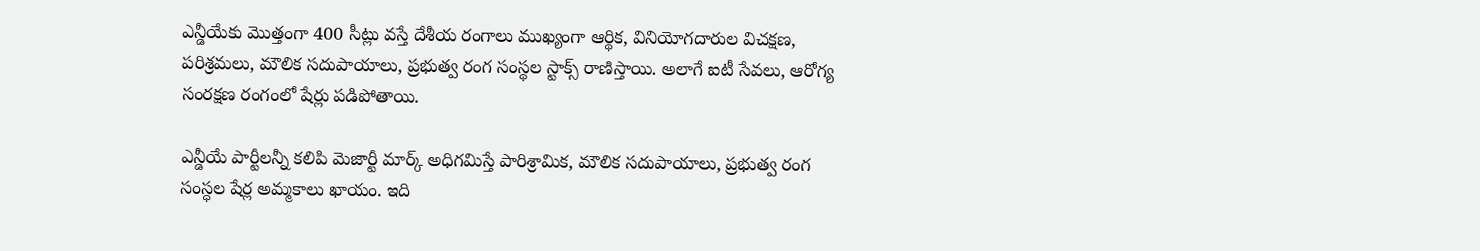ఎన్డీయేకు మొత్తంగా 400 సీట్లు వస్తే దేశీయ రంగాలు ముఖ్యంగా ఆర్థిక, వినియోగదారుల విచక్షణ, పరిశ్రమలు, మౌలిక సదుపాయాలు, ప్రభుత్వ రంగ సంస్థల స్టాక్స్ రాణిస్తాయి. అలాగే ఐటీ సేవలు, ఆరోగ్య సంరక్షణ రంగంలో షేర్లు పడిపోతాయి.

ఎన్డీయే పార్టీలన్నీ కలిపి మెజార్టీ మార్క్ అధిగమిస్తే పారిశ్రామిక, మౌలిక సదుపాయాలు, ప్రభుత్వ రంగ సంస్ధల షేర్ల అమ్మకాలు ఖాయం. ఇది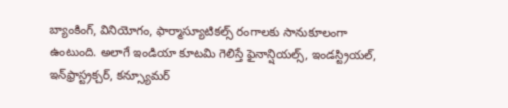బ్యాంకింగ్, వినియోగం, ఫార్మాస్యూటికల్స్ రంగాలకు సానుకూలంగా ఉంటుంది. అలాగే ఇండియా కూటమి గెలిస్తే ఫైనాన్షియల్స్, ఇండస్ట్రియల్, ఇన్‌ఫ్రాస్ట్రక్చర్, కన్స్యూమర్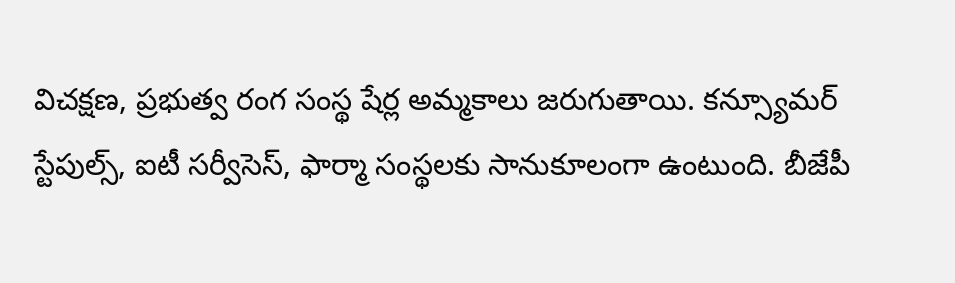విచక్షణ, ప్రభుత్వ రంగ సంస్థ షేర్ల అమ్మకాలు జరుగుతాయి. కన్స్యూమర్ స్టేపుల్స్, ఐటీ సర్వీసెస్, ఫార్మా సంస్థలకు సానుకూలంగా ఉంటుంది. బీజేపీ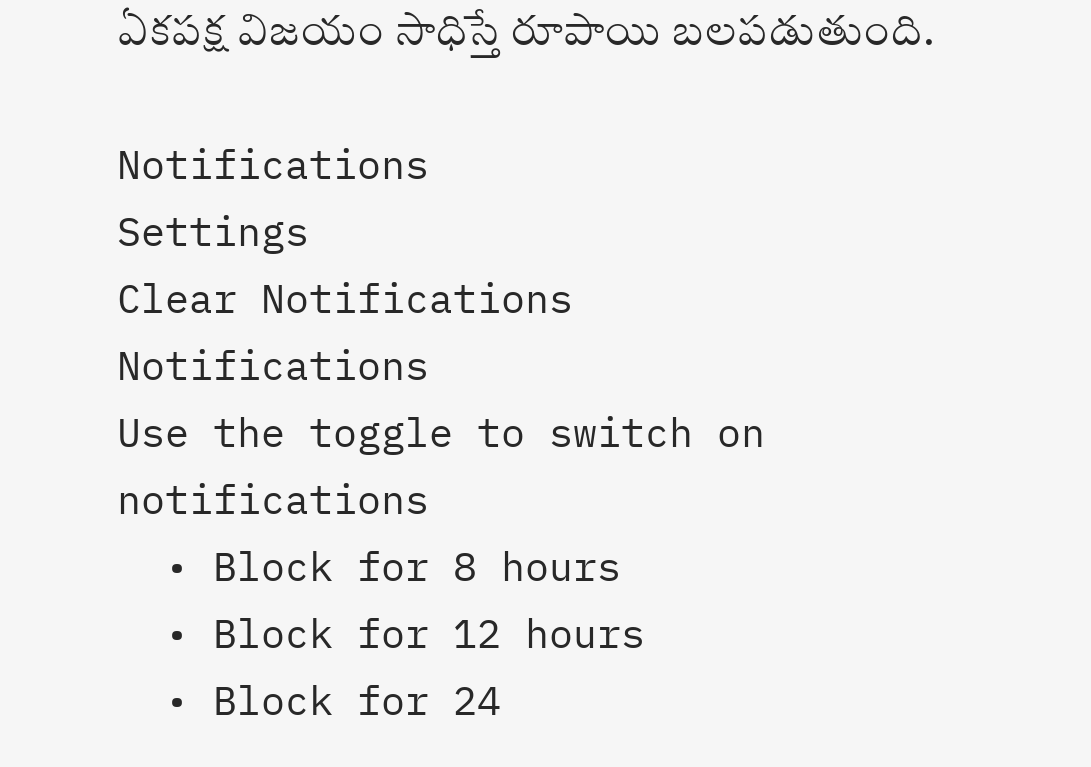ఏకపక్ష విజయం సాధిస్తే రూపాయి బలపడుతుంది.

Notifications
Settings
Clear Notifications
Notifications
Use the toggle to switch on notifications
  • Block for 8 hours
  • Block for 12 hours
  • Block for 24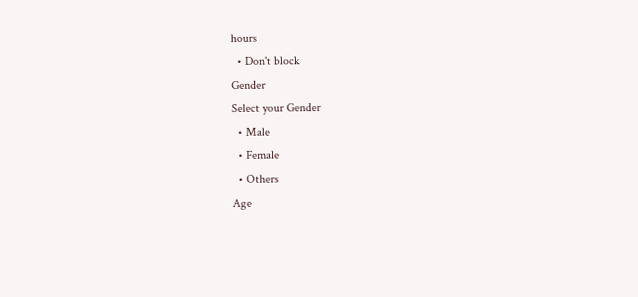hours
  • Don't block
Gender
Select your Gender
  • Male
  • Female
  • Others
Age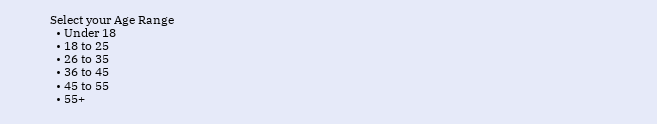Select your Age Range
  • Under 18
  • 18 to 25
  • 26 to 35
  • 36 to 45
  • 45 to 55
  • 55+